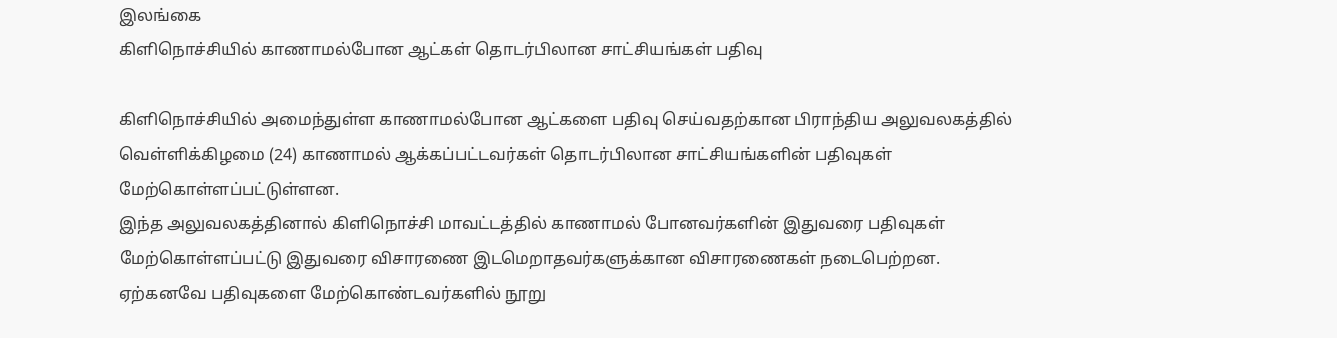இலங்கை
கிளிநொச்சியில் காணாமல்போன ஆட்கள் தொடர்பிலான சாட்சியங்கள் பதிவு

கிளிநொச்சியில் அமைந்துள்ள காணாமல்போன ஆட்களை பதிவு செய்வதற்கான பிராந்திய அலுவலகத்தில் வெள்ளிக்கிழமை (24) காணாமல் ஆக்கப்பட்டவர்கள் தொடர்பிலான சாட்சியங்களின் பதிவுகள் மேற்கொள்ளப்பட்டுள்ளன.
இந்த அலுவலகத்தினால் கிளிநொச்சி மாவட்டத்தில் காணாமல் போனவர்களின் இதுவரை பதிவுகள் மேற்கொள்ளப்பட்டு இதுவரை விசாரணை இடமெறாதவர்களுக்கான விசாரணைகள் நடைபெற்றன.
ஏற்கனவே பதிவுகளை மேற்கொண்டவர்களில் நூறு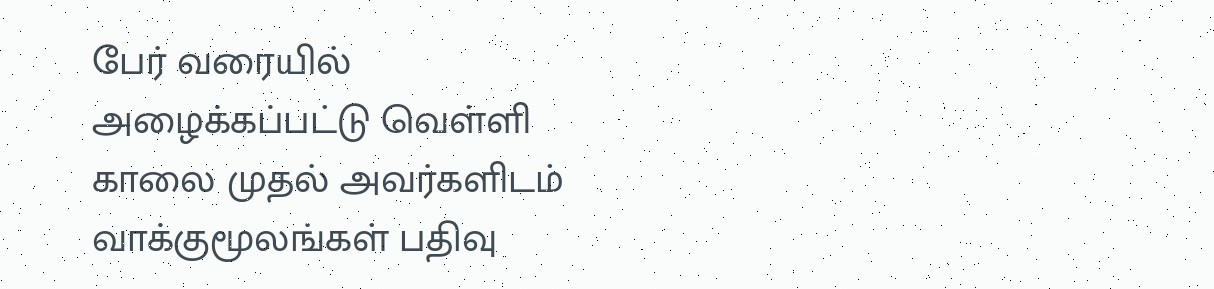பேர் வரையில் அழைக்கப்பட்டு வெள்ளி காலை முதல் அவர்களிடம் வாக்குமூலங்கள் பதிவு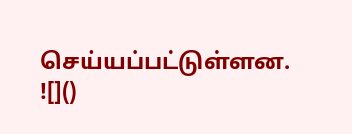செய்யப்பட்டுள்ளன.
![]()